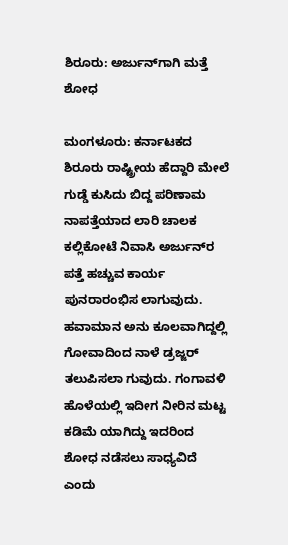ಶಿರೂರು: ಅರ್ಜುನ್‌ಗಾಗಿ ಮತ್ತೆ ಶೋಧ

ಮಂಗಳೂರು: ಕರ್ನಾಟಕದ ಶಿರೂರು ರಾಷ್ಟ್ರೀಯ ಹೆದ್ದಾರಿ ಮೇಲೆ ಗುಡ್ಡೆ ಕುಸಿದು ಬಿದ್ದ ಪರಿಣಾಮ ನಾಪತ್ತೆಯಾದ ಲಾರಿ ಚಾಲಕ ಕಲ್ಲಿಕೋಟೆ ನಿವಾಸಿ ಅರ್ಜುನ್‌ರ ಪತ್ತೆ ಹಚ್ಚುವ ಕಾರ್ಯ ಪುನರಾರಂಭಿಸ ಲಾಗುವುದು. ಹವಾಮಾನ ಅನು ಕೂಲವಾಗಿದ್ದಲ್ಲಿ ಗೋವಾದಿಂದ ನಾಳೆ ಡ್ರಜ್ಜರ್ ತಲುಪಿಸಲಾ ಗುವುದು. ಗಂಗಾವಳಿ ಹೊಳೆಯಲ್ಲಿ ಇದೀಗ ನೀರಿನ ಮಟ್ಟ ಕಡಿಮೆ ಯಾಗಿದ್ದು ಇದರಿಂದ ಶೋಧ ನಡೆಸಲು ಸಾಧ್ಯವಿದೆ ಎಂದು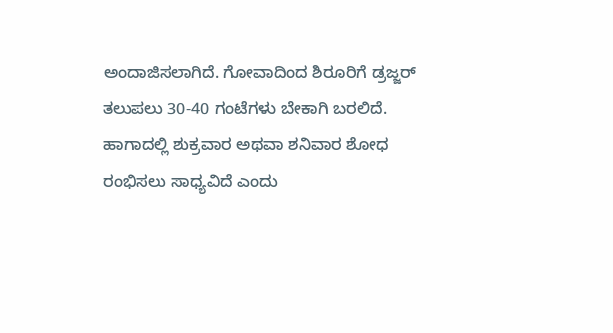ಅಂದಾಜಿಸಲಾಗಿದೆ. ಗೋವಾದಿಂದ ಶಿರೂರಿಗೆ ಡ್ರಜ್ಜರ್ ತಲುಪಲು 30-40 ಗಂಟೆಗಳು ಬೇಕಾಗಿ ಬರಲಿದೆ. ಹಾಗಾದಲ್ಲಿ ಶುಕ್ರವಾರ ಅಥವಾ ಶನಿವಾರ ಶೋಧ ರಂಭಿಸಲು ಸಾಧ್ಯವಿದೆ ಎಂದು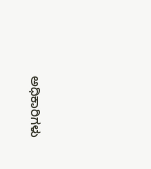ಅಧಿಕಾರಿಗಳು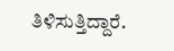ತಿಳಿಸುತ್ತಿದ್ದಾರೆ.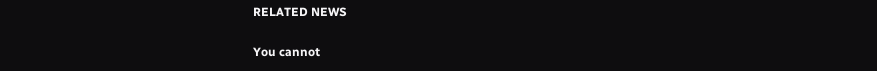RELATED NEWS

You cannot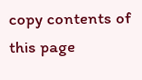copy contents of this page